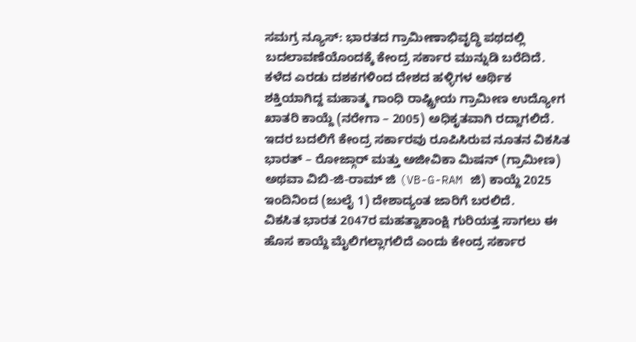ಸಮಗ್ರ ನ್ಯೂಸ್: ಭಾರತದ ಗ್ರಾಮೀಣಾಭಿವೃದ್ಧಿ ಪಥದಲ್ಲಿ ಬದಲಾವಣೆಯೊಂದಕ್ಕೆ ಕೇಂದ್ರ ಸರ್ಕಾರ ಮುನ್ನುಡಿ ಬರೆದಿದೆ. ಕಳೆದ ಎರಡು ದಶಕಗಳಿಂದ ದೇಶದ ಹಳ್ಳಿಗಳ ಆರ್ಥಿಕ ಶಕ್ತಿಯಾಗಿದ್ದ ಮಹಾತ್ಮ ಗಾಂಧಿ ರಾಷ್ಟ್ರೀಯ ಗ್ರಾಮೀಣ ಉದ್ಯೋಗ ಖಾತರಿ ಕಾಯ್ದೆ (ನರೇಗಾ – 2005) ಅಧಿಕೃತವಾಗಿ ರದ್ದಾಗಲಿದೆ. ಇದರ ಬದಲಿಗೆ ಕೇಂದ್ರ ಸರ್ಕಾರವು ರೂಪಿಸಿರುವ ನೂತನ ವಿಕಸಿತ ಭಾರತ್ – ರೋಜ್ಗಾರ್ ಮತ್ತು ಅಜೀವಿಕಾ ಮಿಷನ್ (ಗ್ರಾಮೀಣ) ಅಥವಾ ವಿಬಿ-ಜಿ-ರಾಮ್ ಜಿ (VB-G-RAM ಜಿ) ಕಾಯ್ದೆ 2025 ಇಂದಿನಿಂದ (ಜುಲೈ 1) ದೇಶಾದ್ಯಂತ ಜಾರಿಗೆ ಬರಲಿದೆ.
ವಿಕಸಿತ ಭಾರತ 2047ರ ಮಹತ್ವಾಕಾಂಕ್ಷಿ ಗುರಿಯತ್ತ ಸಾಗಲು ಈ ಹೊಸ ಕಾಯ್ದೆ ಮೈಲಿಗಲ್ಲಾಗಲಿದೆ ಎಂದು ಕೇಂದ್ರ ಸರ್ಕಾರ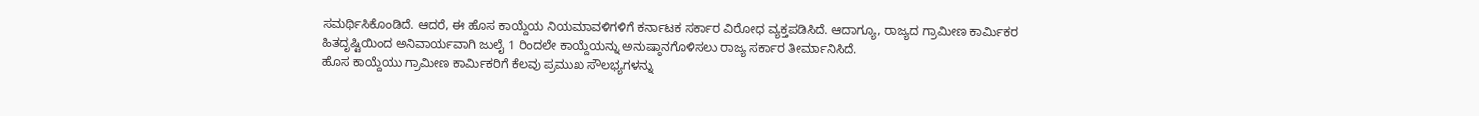ಸಮರ್ಥಿಸಿಕೊಂಡಿದೆ. ಆದರೆ, ಈ ಹೊಸ ಕಾಯ್ದೆಯ ನಿಯಮಾವಳಿಗಳಿಗೆ ಕರ್ನಾಟಕ ಸರ್ಕಾರ ವಿರೋಧ ವ್ಯಕ್ತಪಡಿಸಿದೆ. ಆದಾಗ್ಯೂ, ರಾಜ್ಯದ ಗ್ರಾಮೀಣ ಕಾರ್ಮಿಕರ ಹಿತದೃಷ್ಟಿಯಿಂದ ಅನಿವಾರ್ಯವಾಗಿ ಜುಲೈ 1 ರಿಂದಲೇ ಕಾಯ್ದೆಯನ್ನು ಅನುಷ್ಠಾನಗೊಳಿಸಲು ರಾಜ್ಯ ಸರ್ಕಾರ ತೀರ್ಮಾನಿಸಿದೆ.
ಹೊಸ ಕಾಯ್ದೆಯು ಗ್ರಾಮೀಣ ಕಾರ್ಮಿಕರಿಗೆ ಕೆಲವು ಪ್ರಮುಖ ಸೌಲಭ್ಯಗಳನ್ನು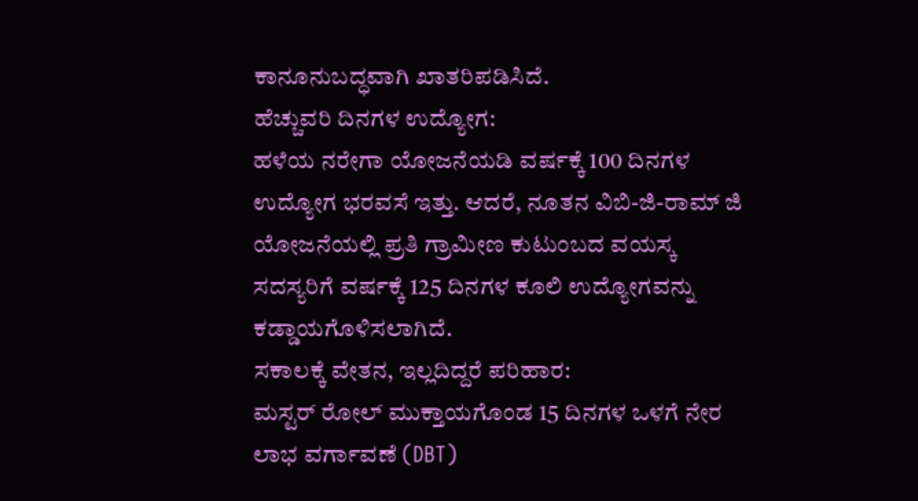ಕಾನೂನುಬದ್ಧವಾಗಿ ಖಾತರಿಪಡಿಸಿದೆ.
ಹೆಚ್ಚುವರಿ ದಿನಗಳ ಉದ್ಯೋಗ:
ಹಳೆಯ ನರೇಗಾ ಯೋಜನೆಯಡಿ ವರ್ಷಕ್ಕೆ 100 ದಿನಗಳ ಉದ್ಯೋಗ ಭರವಸೆ ಇತ್ತು. ಆದರೆ, ನೂತನ ವಿಬಿ-ಜಿ-ರಾಮ್ ಜಿ ಯೋಜನೆಯಲ್ಲಿ ಪ್ರತಿ ಗ್ರಾಮೀಣ ಕುಟುಂಬದ ವಯಸ್ಕ ಸದಸ್ಯರಿಗೆ ವರ್ಷಕ್ಕೆ 125 ದಿನಗಳ ಕೂಲಿ ಉದ್ಯೋಗವನ್ನು ಕಡ್ಡಾಯಗೊಳಿಸಲಾಗಿದೆ.
ಸಕಾಲಕ್ಕೆ ವೇತನ, ಇಲ್ಲದಿದ್ದರೆ ಪರಿಹಾರ:
ಮಸ್ಟರ್ ರೋಲ್ ಮುಕ್ತಾಯಗೊಂಡ 15 ದಿನಗಳ ಒಳಗೆ ನೇರ ಲಾಭ ವರ್ಗಾವಣೆ (DBT)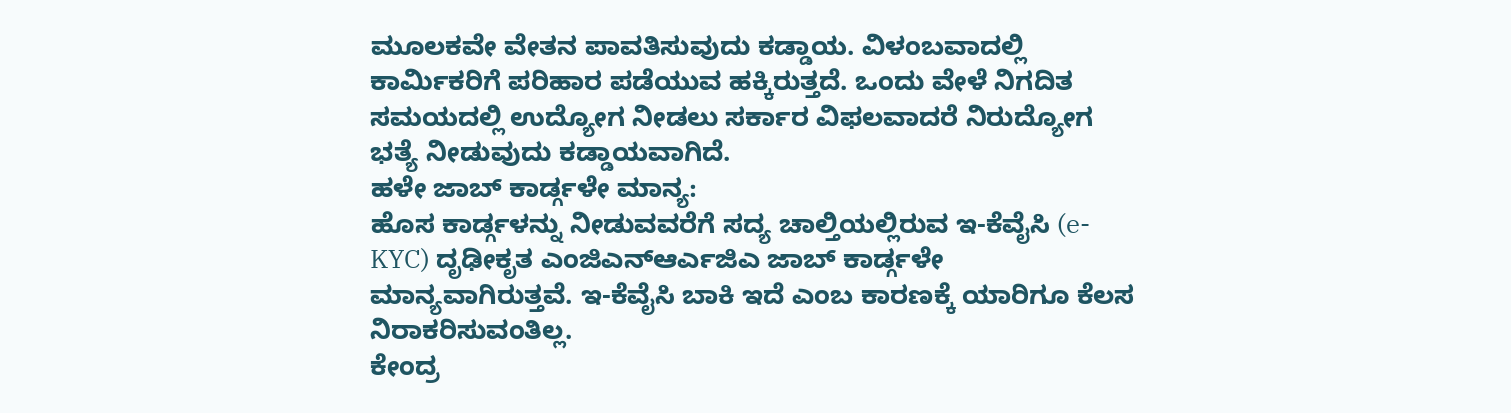ಮೂಲಕವೇ ವೇತನ ಪಾವತಿಸುವುದು ಕಡ್ಡಾಯ. ವಿಳಂಬವಾದಲ್ಲಿ ಕಾರ್ಮಿಕರಿಗೆ ಪರಿಹಾರ ಪಡೆಯುವ ಹಕ್ಕಿರುತ್ತದೆ. ಒಂದು ವೇಳೆ ನಿಗದಿತ ಸಮಯದಲ್ಲಿ ಉದ್ಯೋಗ ನೀಡಲು ಸರ್ಕಾರ ವಿಫಲವಾದರೆ ನಿರುದ್ಯೋಗ ಭತ್ಯೆ ನೀಡುವುದು ಕಡ್ಡಾಯವಾಗಿದೆ.
ಹಳೇ ಜಾಬ್ ಕಾರ್ಡ್ಗಳೇ ಮಾನ್ಯ:
ಹೊಸ ಕಾರ್ಡ್ಗಳನ್ನು ನೀಡುವವರೆಗೆ ಸದ್ಯ ಚಾಲ್ತಿಯಲ್ಲಿರುವ ಇ-ಕೆವೈಸಿ (e-KYC) ದೃಢೀಕೃತ ಎಂಜಿಎನ್ಆರ್ಎಜಿಎ ಜಾಬ್ ಕಾರ್ಡ್ಗಳೇ ಮಾನ್ಯವಾಗಿರುತ್ತವೆ. ಇ-ಕೆವೈಸಿ ಬಾಕಿ ಇದೆ ಎಂಬ ಕಾರಣಕ್ಕೆ ಯಾರಿಗೂ ಕೆಲಸ ನಿರಾಕರಿಸುವಂತಿಲ್ಲ.
ಕೇಂದ್ರ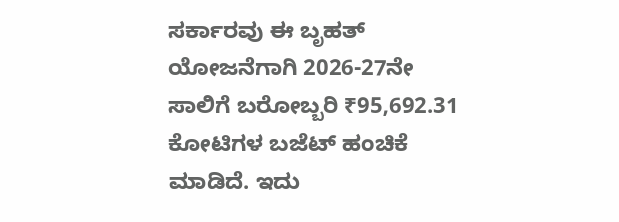ಸರ್ಕಾರವು ಈ ಬೃಹತ್ ಯೋಜನೆಗಾಗಿ 2026-27ನೇ ಸಾಲಿಗೆ ಬರೋಬ್ಬರಿ ₹95,692.31 ಕೋಟಿಗಳ ಬಜೆಟ್ ಹಂಚಿಕೆ ಮಾಡಿದೆ. ಇದು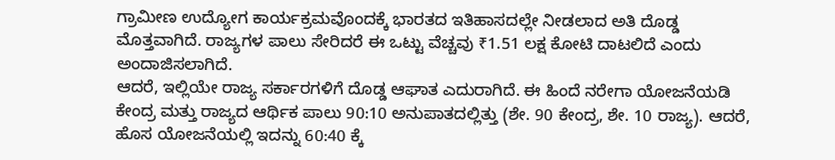ಗ್ರಾಮೀಣ ಉದ್ಯೋಗ ಕಾರ್ಯಕ್ರಮವೊಂದಕ್ಕೆ ಭಾರತದ ಇತಿಹಾಸದಲ್ಲೇ ನೀಡಲಾದ ಅತಿ ದೊಡ್ಡ ಮೊತ್ತವಾಗಿದೆ. ರಾಜ್ಯಗಳ ಪಾಲು ಸೇರಿದರೆ ಈ ಒಟ್ಟು ವೆಚ್ಚವು ₹1.51 ಲಕ್ಷ ಕೋಟಿ ದಾಟಲಿದೆ ಎಂದು ಅಂದಾಜಿಸಲಾಗಿದೆ.
ಆದರೆ, ಇಲ್ಲಿಯೇ ರಾಜ್ಯ ಸರ್ಕಾರಗಳಿಗೆ ದೊಡ್ಡ ಆಘಾತ ಎದುರಾಗಿದೆ. ಈ ಹಿಂದೆ ನರೇಗಾ ಯೋಜನೆಯಡಿ ಕೇಂದ್ರ ಮತ್ತು ರಾಜ್ಯದ ಆರ್ಥಿಕ ಪಾಲು 90:10 ಅನುಪಾತದಲ್ಲಿತ್ತು (ಶೇ. 90 ಕೇಂದ್ರ, ಶೇ. 10 ರಾಜ್ಯ). ಆದರೆ, ಹೊಸ ಯೋಜನೆಯಲ್ಲಿ ಇದನ್ನು 60:40 ಕ್ಕೆ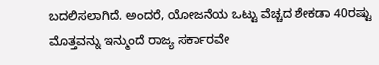ಬದಲಿಸಲಾಗಿದೆ. ಅಂದರೆ, ಯೋಜನೆಯ ಒಟ್ಟು ವೆಚ್ಚದ ಶೇಕಡಾ 40ರಷ್ಟು ಮೊತ್ತವನ್ನು ಇನ್ಮುಂದೆ ರಾಜ್ಯ ಸರ್ಕಾರವೇ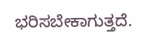ಭರಿಸಬೇಕಾಗುತ್ತದೆ.